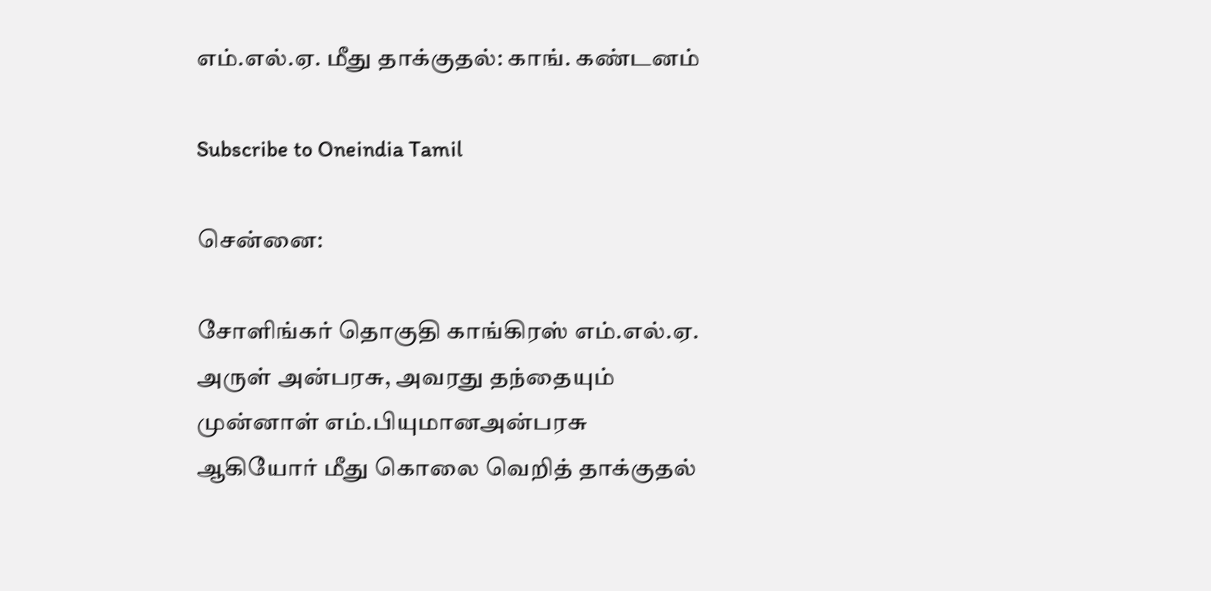எம்.எல்.ஏ. மீது தாக்குதல்: காங். கண்டனம்

Subscribe to Oneindia Tamil

சென்னை:

சோளிங்கர் தொகுதி காங்கிரஸ் எம்.எல்.ஏ. அருள் அன்பரசு, அவரது தந்தையும் முன்னாள் எம்.பியுமானஅன்பரசு ஆகியோர் மீது கொலை வெறித் தாக்குதல்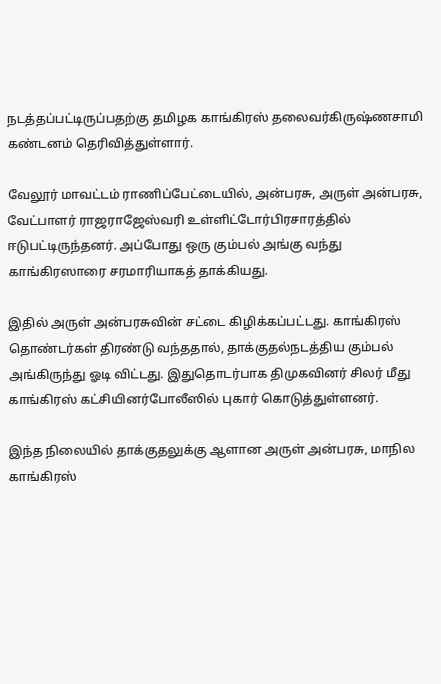நடத்தப்பட்டிருப்பதற்கு தமிழக காங்கிரஸ் தலைவர்கிருஷ்ணசாமி கண்டனம் தெரிவித்துள்ளார்.

வேலூர் மாவட்டம் ராணிப்பேட்டையில், அன்பரசு, அருள் அன்பரசு, வேட்பாளர் ராஜராஜேஸ்வரி உள்ளிட்டோர்பிரசாரத்தில் ஈடுபட்டிருந்தனர். அப்போது ஒரு கும்பல் அங்கு வந்து காங்கிரஸாரை சரமாரியாகத் தாக்கியது.

இதில் அருள் அன்பரசுவின் சட்டை கிழிக்கப்பட்டது. காங்கிரஸ் தொண்டர்கள் திரண்டு வந்ததால், தாக்குதல்நடத்திய கும்பல் அங்கிருந்து ஓடி விட்டது. இதுதொடர்பாக திமுகவினர் சிலர் மீது காங்கிரஸ் கட்சியினர்போலீஸில் புகார் கொடுத்துள்ளனர்.

இந்த நிலையில் தாக்குதலுக்கு ஆளான அருள் அன்பரசு, மாநில காங்கிரஸ்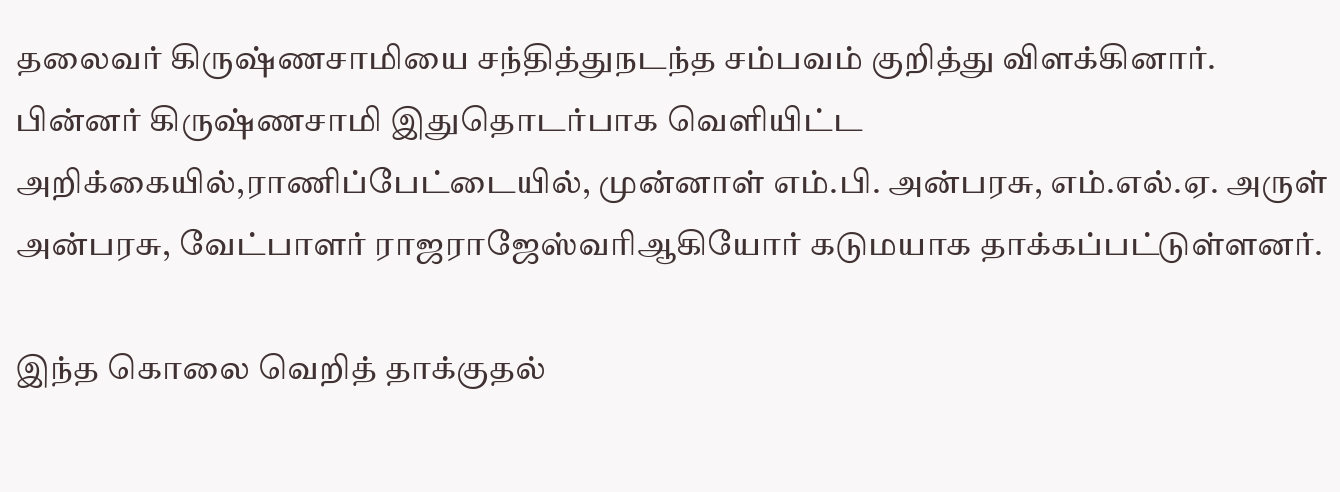தலைவர் கிருஷ்ணசாமியை சந்தித்துநடந்த சம்பவம் குறித்து விளக்கினார். பின்னர் கிருஷ்ணசாமி இதுதொடர்பாக வெளியிட்ட அறிக்கையில்,ராணிப்பேட்டையில், முன்னாள் எம்.பி. அன்பரசு, எம்.எல்.ஏ. அருள் அன்பரசு, வேட்பாளர் ராஜராஜேஸ்வரிஆகியோர் கடுமயாக தாக்கப்பட்டுள்ளனர்.

இந்த கொலை வெறித் தாக்குதல்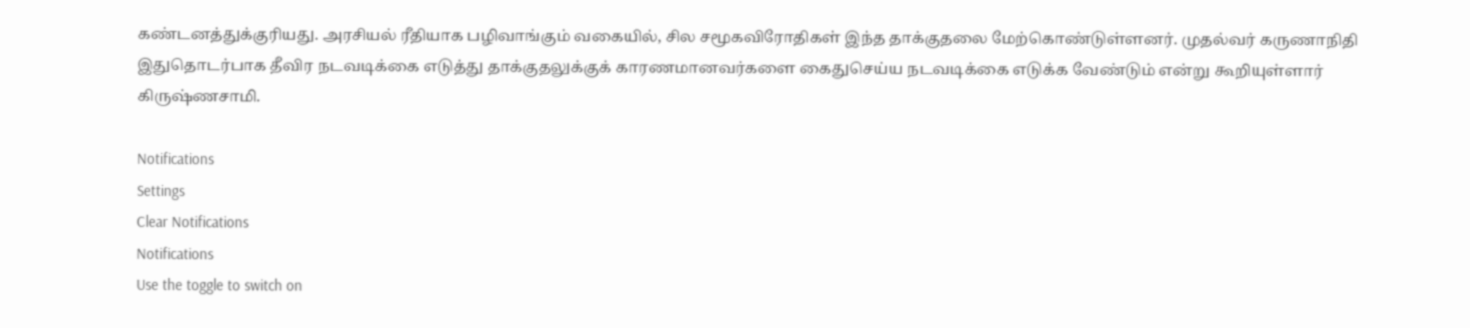கண்டனத்துக்குரியது. அரசியல் ரீதியாக பழிவாங்கும் வகையில், சில சமூகவிரோதிகள் இந்த தாக்குதலை மேற்கொண்டுள்ளனர். முதல்வர் கருணாநிதி இதுதொடர்பாக தீவிர நடவடிக்கை எடுத்து தாக்குதலுக்குக் காரணமானவர்களை கைதுசெய்ய நடவடிக்கை எடுக்க வேண்டும் என்று கூறியுள்ளார் கிருஷ்ணசாமி.

Notifications
Settings
Clear Notifications
Notifications
Use the toggle to switch on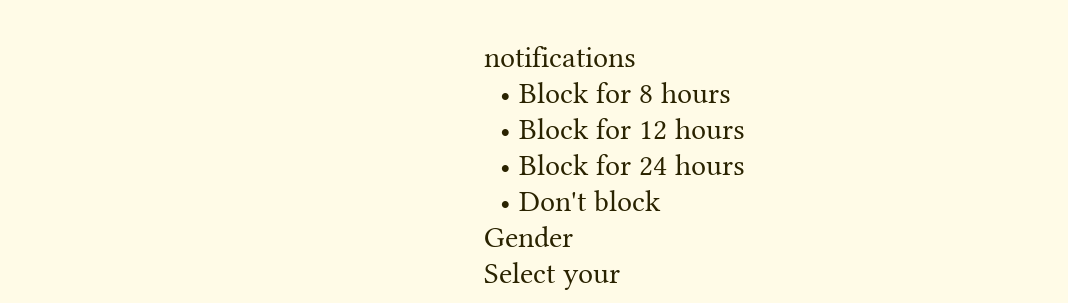notifications
  • Block for 8 hours
  • Block for 12 hours
  • Block for 24 hours
  • Don't block
Gender
Select your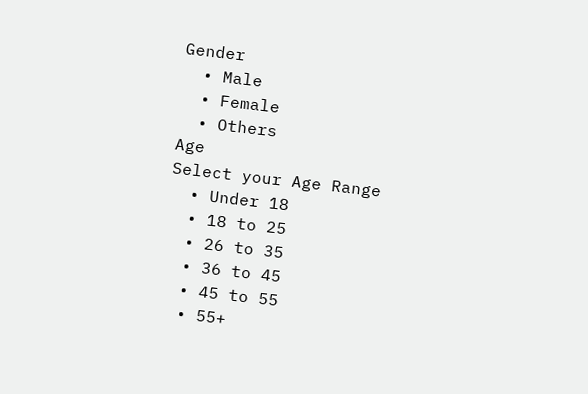Gender
  • Male
  • Female
  • Others
Age
Select your Age Range
  • Under 18
  • 18 to 25
  • 26 to 35
  • 36 to 45
  • 45 to 55
  • 55+